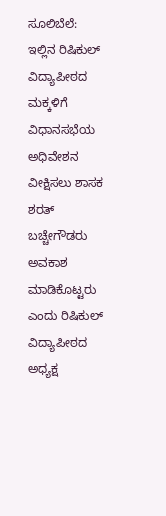ಸೂಲಿಬೆಲೆ: ಇಲ್ಲಿನ ರಿಷಿಕುಲ್ ವಿದ್ಯಾಪೀಠದ ಮಕ್ಕಳಿಗೆ ವಿಧಾನಸಭೆಯ ಅಧಿವೇಶನ ವೀಕ್ಷಿಸಲು ಶಾಸಕ ಶರತ್ ಬಚ್ಚೇಗೌಡರು ಅವಕಾಶ ಮಾಡಿಕೊಟ್ಟರು ಎಂದು ರಿಷಿಕುಲ್ ವಿದ್ಯಾಪೀಠದ ಅಧ್ಯಕ್ಷ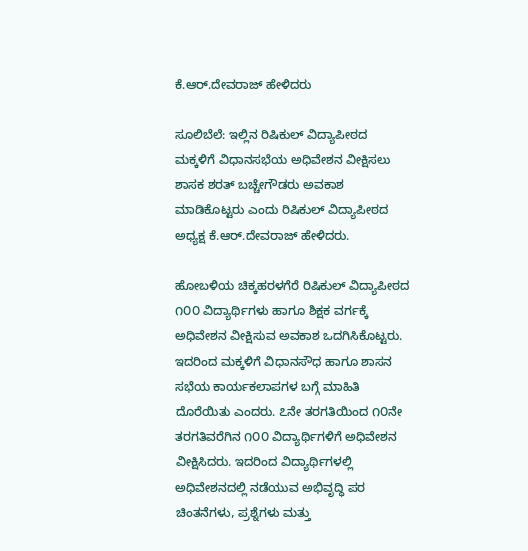ಕೆ.ಆರ್.ದೇವರಾಜ್ ಹೇಳಿದರು

ಸೂಲಿಬೆಲೆ: ಇಲ್ಲಿನ ರಿಷಿಕುಲ್ ವಿದ್ಯಾಪೀಠದ ಮಕ್ಕಳಿಗೆ ವಿಧಾನಸಭೆಯ ಅಧಿವೇಶನ ವೀಕ್ಷಿಸಲು ಶಾಸಕ ಶರತ್ ಬಚ್ಚೇಗೌಡರು ಅವಕಾಶ ಮಾಡಿಕೊಟ್ಟರು ಎಂದು ರಿಷಿಕುಲ್ ವಿದ್ಯಾಪೀಠದ ಅಧ್ಯಕ್ಷ ಕೆ.ಆರ್.ದೇವರಾಜ್ ಹೇಳಿದರು.

ಹೋಬಳಿಯ ಚಿಕ್ಕಹರಳಗೆರೆ ರಿಷಿಕುಲ್ ವಿದ್ಯಾಪೀಠದ ೧೦೦ ವಿದ್ಯಾರ್ಥಿಗಳು ಹಾಗೂ ಶಿಕ್ಷಕ ವರ್ಗಕ್ಕೆ ಅಧಿವೇಶನ ವೀಕ್ಷಿಸುವ ಅವಕಾಶ ಒದಗಿಸಿಕೊಟ್ಟರು. ಇದರಿಂದ ಮಕ್ಕಳಿಗೆ ವಿಧಾನಸೌಧ ಹಾಗೂ ಶಾಸನ ಸಭೆಯ ಕಾರ್ಯಕಲಾಪಗಳ ಬಗ್ಗೆ ಮಾಹಿತಿ ದೊರೆಯಿತು ಎಂದರು. ೭ನೇ ತರಗತಿಯಿಂದ ೧೦ನೇ ತರಗತಿವರೆಗಿನ ೧೦೦ ವಿದ್ಯಾರ್ಥಿಗಳಿಗೆ ಅಧಿವೇಶನ ವೀಕ್ಷಿಸಿದರು. ಇದರಿಂದ ವಿದ್ಯಾರ್ಥಿಗಳಲ್ಲಿ ಅಧಿವೇಶನದಲ್ಲಿ ನಡೆಯುವ ಅಭಿವೃದ್ಧಿ ಪರ ಚಿಂತನೆಗಳು, ಪ್ರಶ್ನೆಗಳು ಮತ್ತು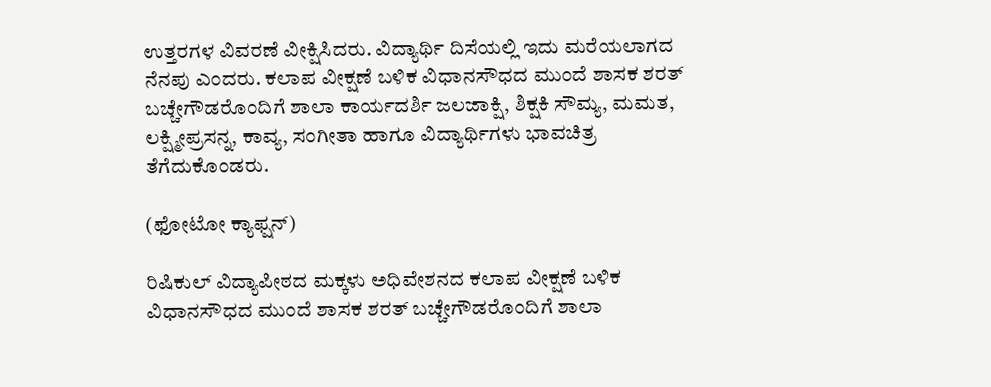ಉತ್ತರಗಳ ವಿವರಣೆ ವೀಕ್ಷಿಸಿದರು. ವಿದ್ಯಾರ್ಥಿ ದಿಸೆಯಲ್ಲಿ ಇದು ಮರೆಯಲಾಗದ ನೆನಪು ಎಂದರು. ಕಲಾಪ ವೀಕ್ಷಣೆ ಬಳಿಕ ವಿಧಾನಸೌಧದ ಮುಂದೆ ಶಾಸಕ ಶರತ್‌ ಬಚ್ಚೇಗೌಡರೊಂದಿಗೆ ಶಾಲಾ ಕಾರ್ಯದರ್ಶಿ ಜಲಜಾಕ್ಷಿ, ಶಿಕ್ಷಕಿ ಸೌಮ್ಯ, ಮಮತ, ಲಕ್ಷ್ಮೀಪ್ರಸನ್ನ, ಕಾವ್ಯ, ಸಂಗೀತಾ ಹಾಗೂ ವಿದ್ಯಾರ್ಥಿಗಳು ಭಾವಚಿತ್ರ ತೆಗೆದುಕೊಂಡರು.

(ಫೋಟೋ ಕ್ಯಾಫ್ಷನ್‌)

ರಿಷಿಕುಲ್ ವಿದ್ಯಾಪೀಠದ ಮಕ್ಕಳು ಅಧಿವೇಶನದ ಕಲಾಪ ವೀಕ್ಷಣೆ ಬಳಿಕ ವಿಧಾನಸೌಧದ ಮುಂದೆ ಶಾಸಕ ಶರತ್‌ ಬಚ್ಚೇಗೌಡರೊಂದಿಗೆ ಶಾಲಾ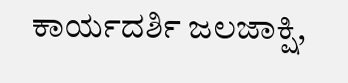ಕಾರ್ಯದರ್ಶಿ ಜಲಜಾಕ್ಷಿ,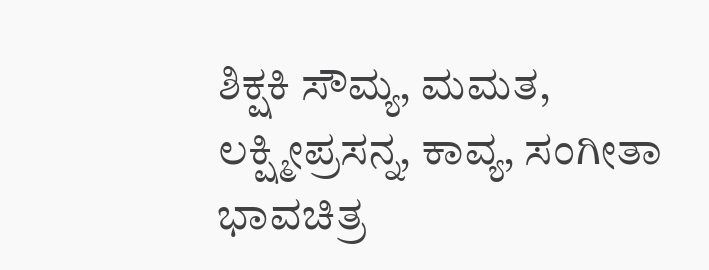ಶಿಕ್ಷಕಿ ಸೌಮ್ಯ, ಮಮತ, ಲಕ್ಷ್ಮೀಪ್ರಸನ್ನ, ಕಾವ್ಯ, ಸಂಗೀತಾ ಭಾವಚಿತ್ರ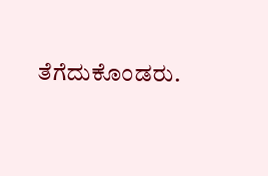ತೆಗೆದುಕೊಂಡರು.